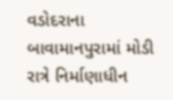વડોદરાના બાવામાનપુરામાં મોડી રાત્રે નિર્માણાધીન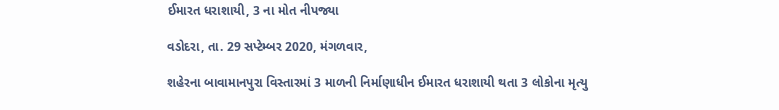ઈમારત ધરાશાયી, 3 ના મોત નીપજ્યા

વડોદરા, તા. 29 સપ્ટેમ્બર 2020, મંગળવાર,

શહેરના બાવામાનપુરા વિસ્તારમાં 3 માળની નિર્માણાધીન ઈમારત ધરાશાયી થતા 3 લોકોના મૃત્યુ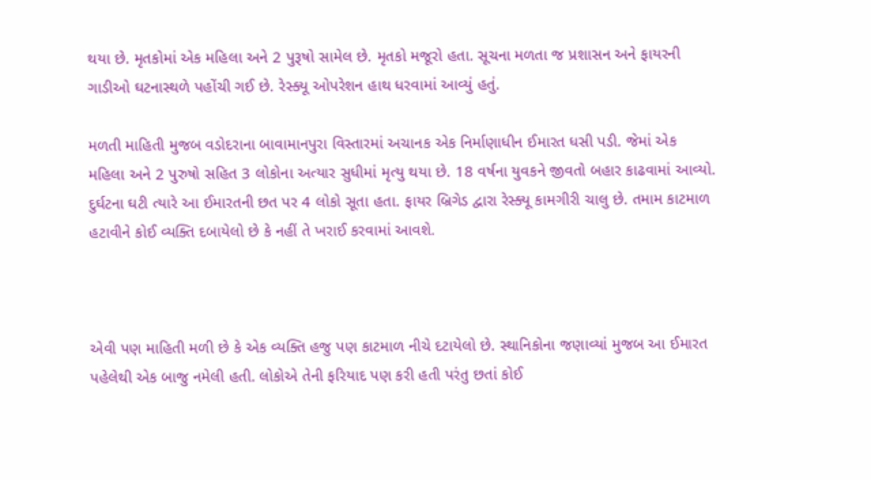થયા છે. મૃતકોમાં એક મહિલા અને 2 પુરૂષો સામેલ છે. મૃતકો મજૂરો હતા. સૂચના મળતા જ પ્રશાસન અને ફાયરની ગાડીઓ ઘટનાસ્થળે પહોંચી ગઈ છે. રેસ્ક્યૂ ઓપરેશન હાથ ધરવામાં આવ્યું હતું.

મળતી માહિતી મુજબ વડોદરાના બાવામાનપુરા વિસ્તારમાં અચાનક એક નિર્માણાધીન ઈમારત ધસી પડી. જેમાં એક મહિલા અને 2 પુરુષો સહિત 3 લોકોના અત્યાર સુધીમાં મૃત્યુ થયા છે. 18 વર્ષના યુવકને જીવતો બહાર કાઢવામાં આવ્યો. દુર્ઘટના ઘટી ત્યારે આ ઈમારતની છત પર 4 લોકો સૂતા હતા. ફાયર બ્રિગેડ દ્વારા રેસ્ક્યૂ કામગીરી ચાલુ છે. તમામ કાટમાળ હટાવીને કોઈ વ્યક્તિ દબાયેલો છે કે નહીં તે ખરાઈ કરવામાં આવશે.



એવી પણ માહિતી મળી છે કે એક વ્યક્તિ હજુ પણ કાટમાળ નીચે દટાયેલો છે. સ્થાનિકોના જણાવ્યાં મુજબ આ ઈમારત પહેલેથી એક બાજુ નમેલી હતી. લોકોએ તેની ફરિયાદ પણ કરી હતી પરંતુ છતાં કોઈ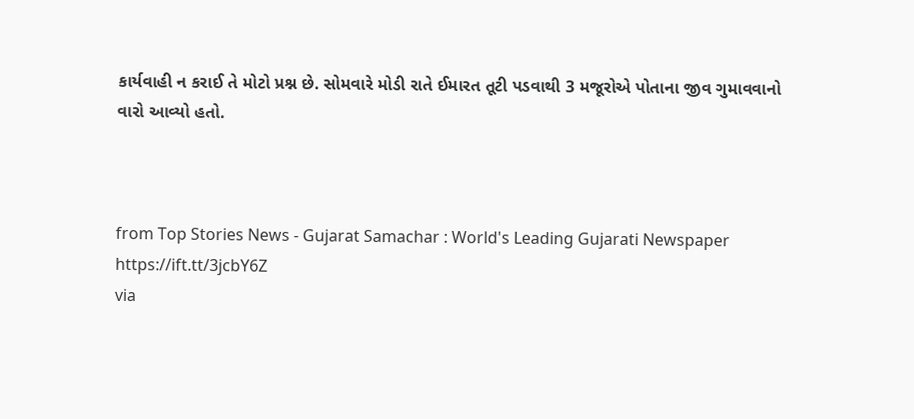કાર્યવાહી ન કરાઈ તે મોટો પ્રશ્ન છે. સોમવારે મોડી રાતે ઈમારત તૂટી પડવાથી 3 મજૂરોએ પોતાના જીવ ગુમાવવાનો વારો આવ્યો હતો.



from Top Stories News - Gujarat Samachar : World's Leading Gujarati Newspaper https://ift.tt/3jcbY6Z
via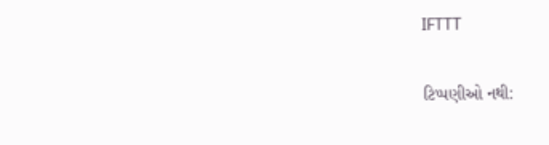IFTTT

ટિપ્પણીઓ નથી: